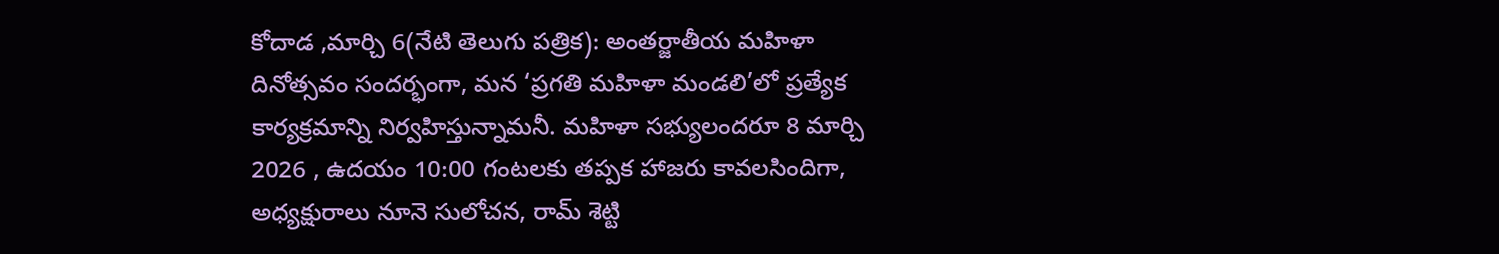కోదాడ ,మార్చి 6(నేటి తెలుగు పత్రిక): అంతర్జాతీయ మహిళా దినోత్సవం సందర్భంగా, మన ‘ప్రగతి మహిళా మండలి’లో ప్రత్యేక కార్యక్రమాన్ని నిర్వహిస్తున్నామనీ. మహిళా సభ్యులందరూ 8 మార్చి 2026 , ఉదయం 10:00 గంటలకు తప్పక హాజరు కావలసిందిగా, అధ్యక్షురాలు నూనె సులోచన, రామ్ శెట్టి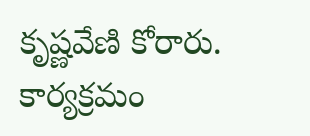కృష్ణవేణి కోరారు. కార్యక్రమం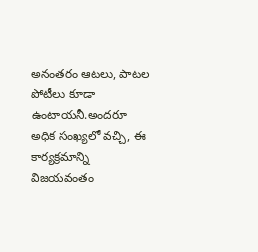అనంతరం ఆటలు, పాటల పోటీలు కూడా ఉంటాయనీ.అందరూ అధిక సంఖ్యలో వచ్చి, ఈ కార్యక్రమాన్ని విజయవంతం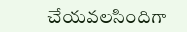చేయవలసిందిగా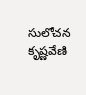సులోచన కృష్ణవేణి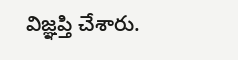విజ్ఞప్తి చేశారు.